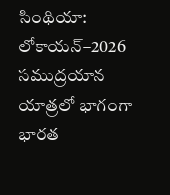సింథియా: లోకాయన్–2026 సముద్రయాన యాత్రలో భాగంగా భారత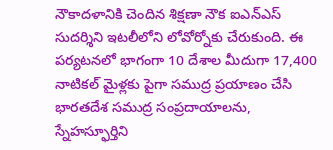నౌకాదళానికి చెందిన శిక్షణా నౌక ఐఎన్ఎస్ సుదర్శిని ఇటలీలోని లోవోర్నోకు చేరుకుంది. ఈ పర్యటనలో భాగంగా 10 దేశాల మీదుగా 17,400 నాటికల్ మైళ్లకు పైగా సముద్ర ప్రయాణం చేసి భారతదేశ సముద్ర సంప్రదాయాలను, స్నేహస్ఫూర్తిని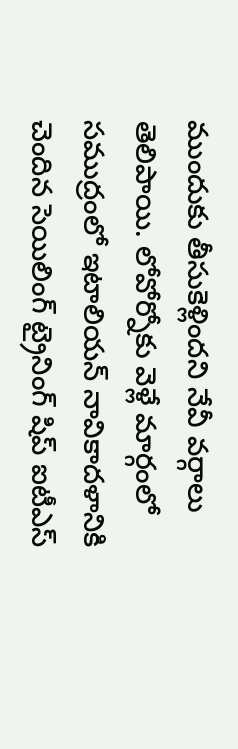ముందుకు తీసుకెళ్లిందని నేవీ వర్గాలు తెలిపాయి. లోవోర్నోకు వెళ్లే మార్గంలో సముద్రంలో ఇటాలియన్ నావికాదళానికి చెందిన సెయిలింగ్ ట్రైనింగ్ షిప్ ఐటీఎస్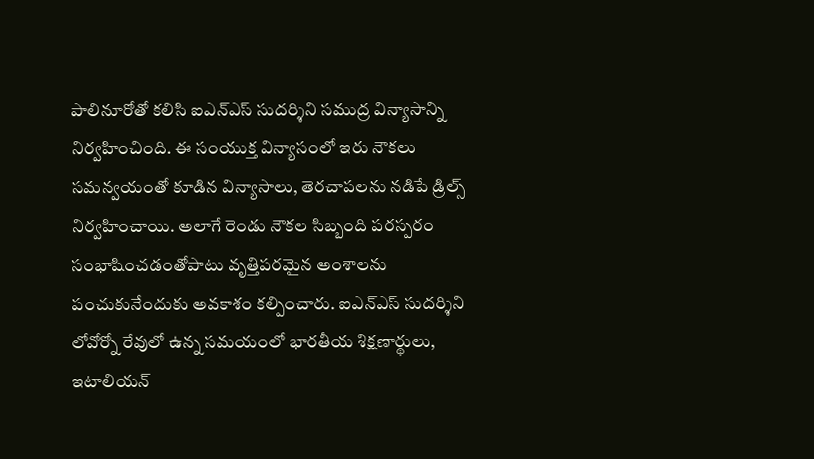పాలినూరోతో కలిసి ఐఎన్ఎస్ సుదర్శిని సముద్ర విన్యాసాన్ని నిర్వహించింది. ఈ సంయుక్త విన్యాసంలో ఇరు నౌకలు సమన్వయంతో కూడిన విన్యాసాలు, తెరచాపలను నడిపే డ్రిల్స్ నిర్వహించాయి. అలాగే రెండు నౌకల సిబ్బంది పరస్పరం సంభాషించడంతోపాటు వృత్తిపరమైన అంశాలను పంచుకునేందుకు అవకాశం కల్పించారు. ఐఎన్ఎస్ సుదర్శిని లోవోర్నో రేవులో ఉన్న సమయంలో భారతీయ శిక్షణార్థులు, ఇటాలియన్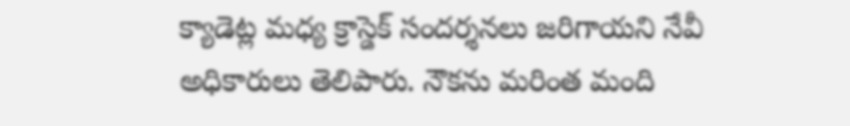క్యాడెట్ల మధ్య క్రాస్డెక్ సందర్శనలు జరిగాయని నేవీ అధికారులు తెలిపారు. నౌకను మరింత మంది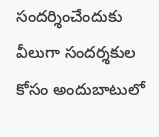సందర్శించేందుకు వీలుగా సందర్శకుల కోసం అందుబాటులో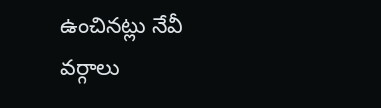ఉంచినట్లు నేవీ వర్గాలు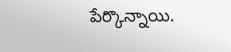పేర్కొన్నాయి.